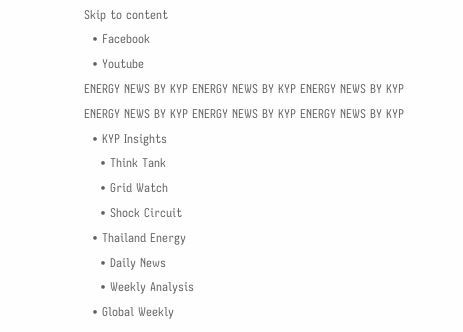Skip to content
  • Facebook
  • Youtube
ENERGY NEWS BY KYP ENERGY NEWS BY KYP ENERGY NEWS BY KYP
ENERGY NEWS BY KYP ENERGY NEWS BY KYP ENERGY NEWS BY KYP
  • KYP Insights
    • Think Tank
    • Grid Watch
    • Shock Circuit
  • Thailand Energy
    • Daily News
    • Weekly Analysis
  • Global Weekly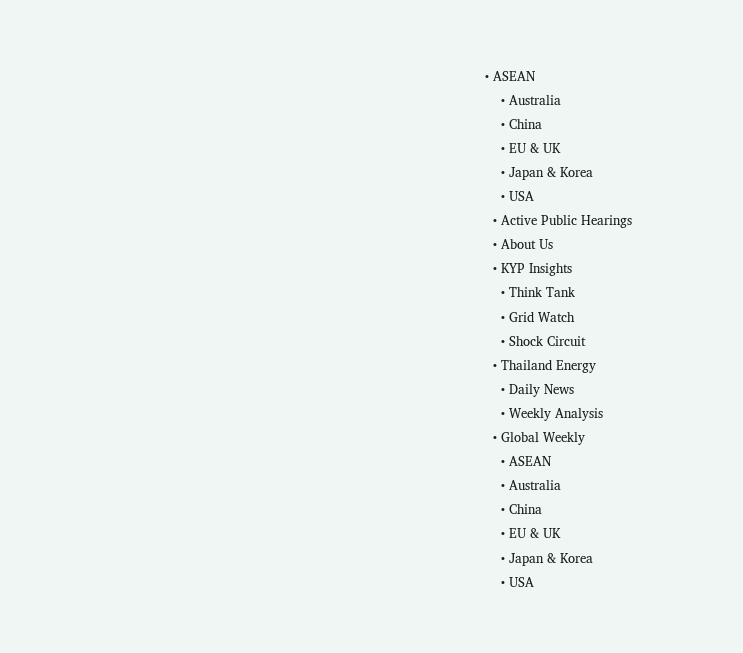• ASEAN
    • Australia
    • China
    • EU & UK
    • Japan & Korea
    • USA
  • Active Public Hearings
  • About Us
  • KYP Insights
    • Think Tank
    • Grid Watch
    • Shock Circuit
  • Thailand Energy
    • Daily News
    • Weekly Analysis
  • Global Weekly
    • ASEAN
    • Australia
    • China
    • EU & UK
    • Japan & Korea
    • USA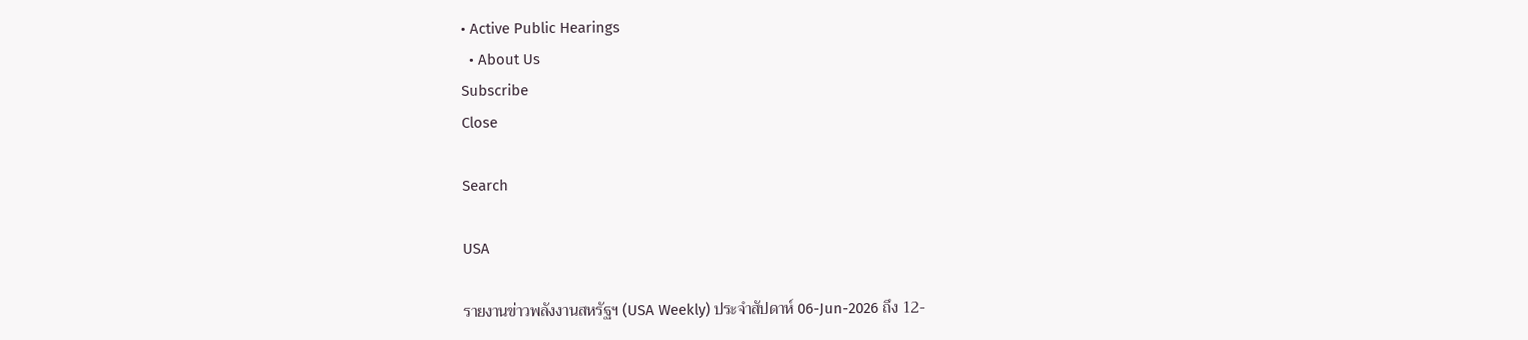• Active Public Hearings
  • About Us
Subscribe
Close

Search

USA

รายงานข่าวพลังงานสหรัฐฯ (USA Weekly) ประจำสัปดาห์ 06-Jun-2026 ถึง 12-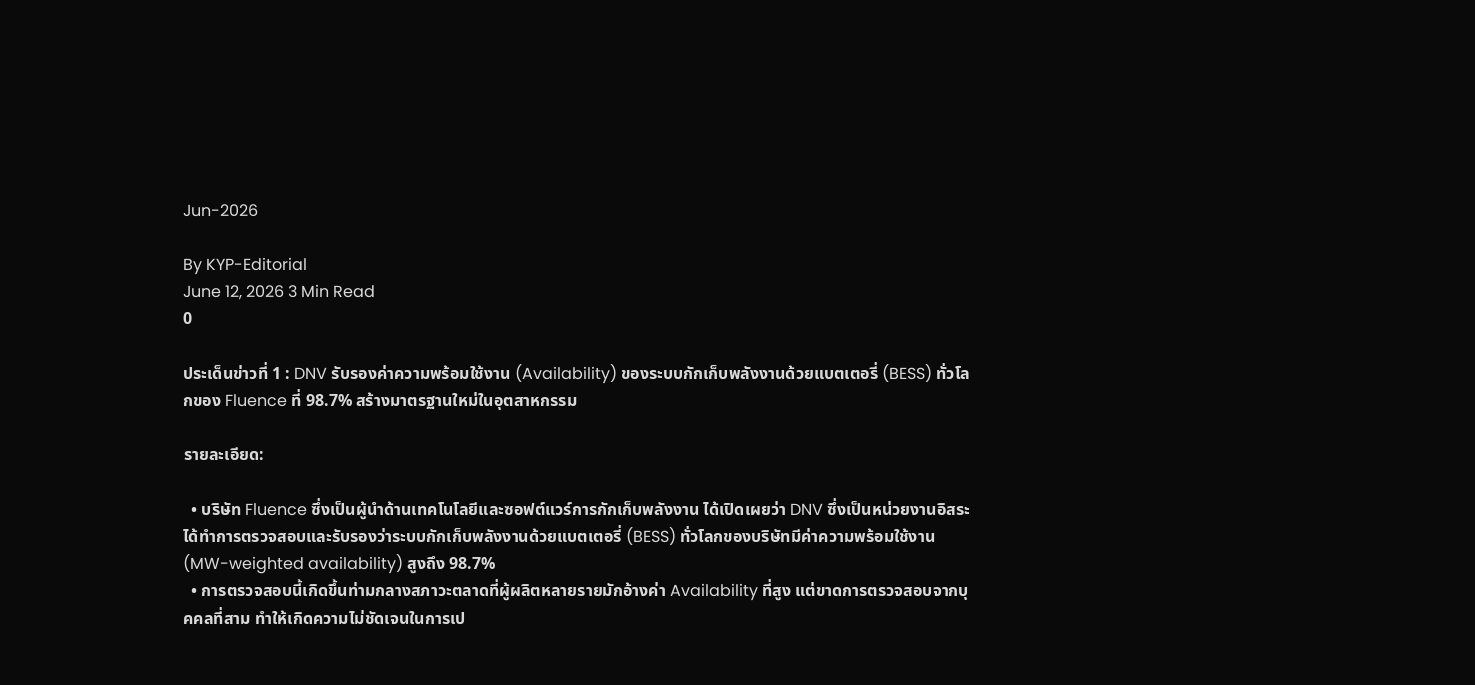Jun-2026

By KYP-Editorial
June 12, 2026 3 Min Read
0

ประเด็นข่าวที่ 1 : DNV รับรองค่าความพร้อมใช้งาน (Availability) ของระบบกักเก็บพลังงานด้วยแบตเตอรี่ (BESS) ทั่วโลกของ Fluence ที่ 98.7% สร้างมาตรฐานใหม่ในอุตสาหกรรม

รายละเอียด:

  • บริษัท Fluence ซึ่งเป็นผู้นำด้านเทคโนโลยีและซอฟต์แวร์การกักเก็บพลังงาน ได้เปิดเผยว่า DNV ซึ่งเป็นหน่วยงานอิสระ ได้ทำการตรวจสอบและรับรองว่าระบบกักเก็บพลังงานด้วยแบตเตอรี่ (BESS) ทั่วโลกของบริษัทมีค่าความพร้อมใช้งาน (MW-weighted availability) สูงถึง 98.7%
  • การตรวจสอบนี้เกิดขึ้นท่ามกลางสภาวะตลาดที่ผู้ผลิตหลายรายมักอ้างค่า Availability ที่สูง แต่ขาดการตรวจสอบจากบุคคลที่สาม ทำให้เกิดความไม่ชัดเจนในการเป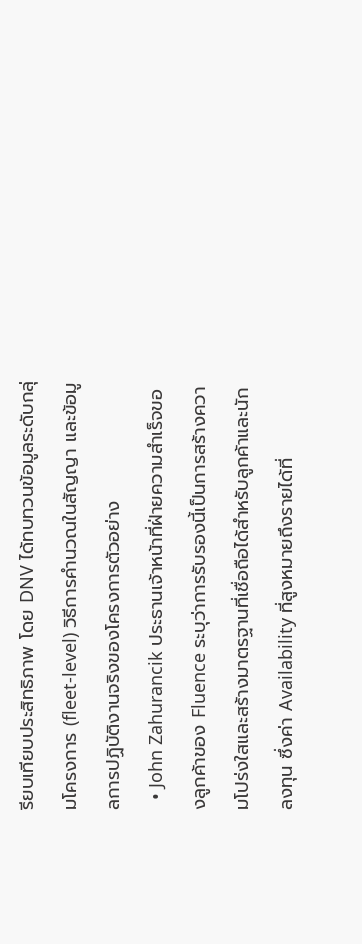รียบเทียบประสิทธิภาพ โดย DNV ได้ทบทวนข้อมูลระดับกลุ่มโครงการ (fleet-level) วิธีการคำนวณในสัญญา และข้อมูลการปฏิบัติงานจริงของโครงการตัวอย่าง
  • John Zahurancik ประธานเจ้าหน้าที่ฝ่ายความสำเร็จของลูกค้าของ Fluence ระบุว่าการรับรองนี้เป็นการสร้างความโปร่งใสและสร้างมาตรฐานที่เชื่อถือได้สำหรับลูกค้าและนักลงทุน ซึ่งค่า Availability ที่สูงหมายถึงรายได้ที่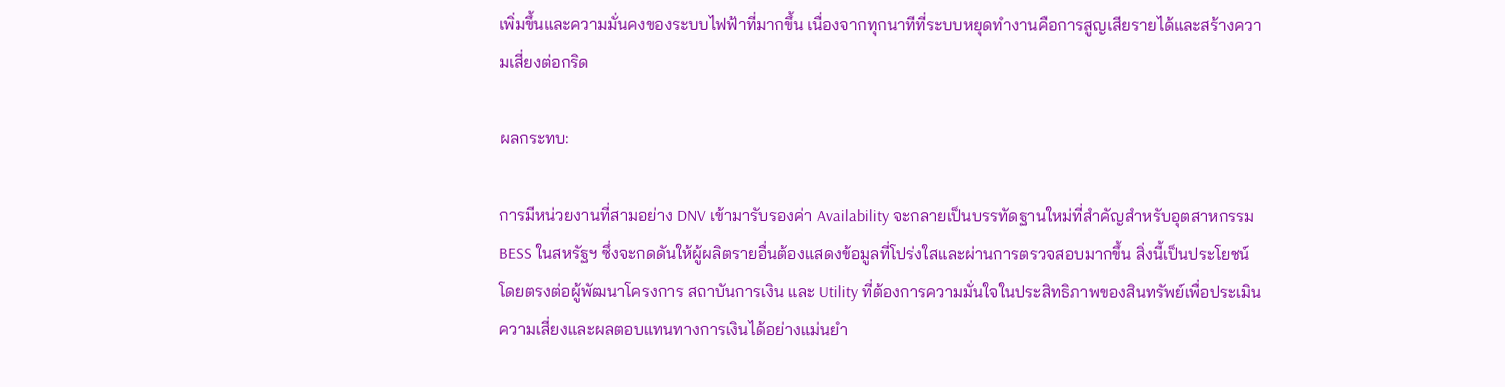เพิ่มขึ้นและความมั่นคงของระบบไฟฟ้าที่มากขึ้น เนื่องจากทุกนาทีที่ระบบหยุดทำงานคือการสูญเสียรายได้และสร้างความเสี่ยงต่อกริด

ผลกระทบ:

การมีหน่วยงานที่สามอย่าง DNV เข้ามารับรองค่า Availability จะกลายเป็นบรรทัดฐานใหม่ที่สำคัญสำหรับอุตสาหกรรม BESS ในสหรัฐฯ ซึ่งจะกดดันให้ผู้ผลิตรายอื่นต้องแสดงข้อมูลที่โปร่งใสและผ่านการตรวจสอบมากขึ้น สิ่งนี้เป็นประโยชน์โดยตรงต่อผู้พัฒนาโครงการ สถาบันการเงิน และ Utility ที่ต้องการความมั่นใจในประสิทธิภาพของสินทรัพย์เพื่อประเมินความเสี่ยงและผลตอบแทนทางการเงินได้อย่างแม่นยำ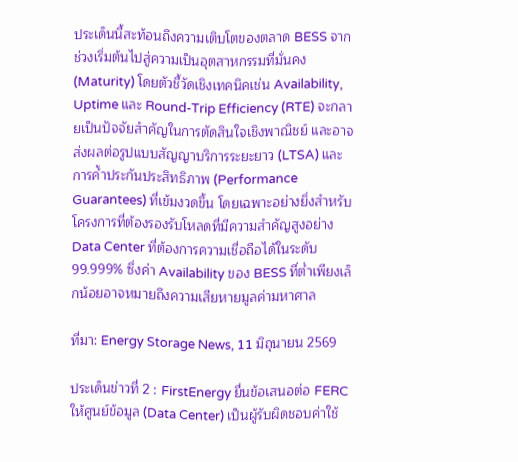ประเด็นนี้สะท้อนถึงความเติบโตของตลาด BESS จากช่วงเริ่มต้นไปสู่ความเป็นอุตสาหกรรมที่มั่นคง (Maturity) โดยตัวชี้วัดเชิงเทคนิคเช่น Availability, Uptime และ Round-Trip Efficiency (RTE) จะกลายเป็นปัจจัยสำคัญในการตัดสินใจเชิงพาณิชย์ และอาจส่งผลต่อรูปแบบสัญญาบริการระยะยาว (LTSA) และการค้ำประกันประสิทธิภาพ (Performance Guarantees) ที่เข้มงวดขึ้น โดยเฉพาะอย่างยิ่งสำหรับโครงการที่ต้องรองรับโหลดที่มีความสำคัญสูงอย่าง Data Center ที่ต้องการความเชื่อถือได้ในระดับ 99.999% ซึ่งค่า Availability ของ BESS ที่ต่ำเพียงเล็กน้อยอาจหมายถึงความเสียหายมูลค่ามหาศาล

ที่มา: Energy Storage News, 11 มิถุนายน 2569

ประเด็นข่าวที่ 2 : FirstEnergy ยื่นข้อเสนอต่อ FERC ให้ศูนย์ข้อมูล (Data Center) เป็นผู้รับผิดชอบค่าใช้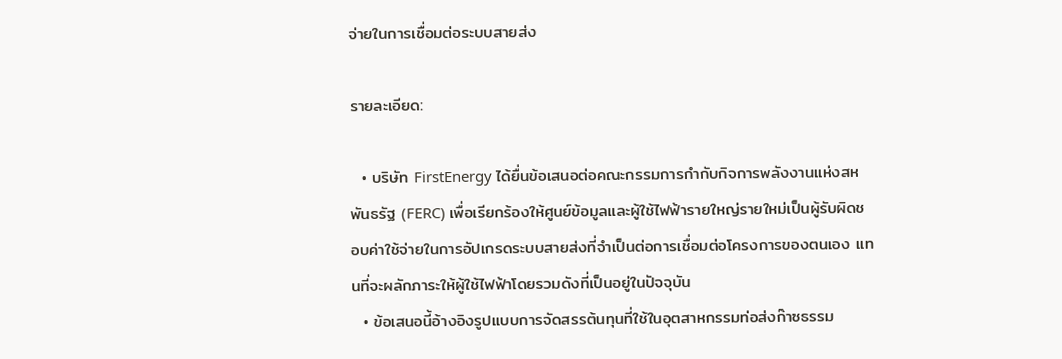จ่ายในการเชื่อมต่อระบบสายส่ง

รายละเอียด:

  • บริษัท FirstEnergy ได้ยื่นข้อเสนอต่อคณะกรรมการกำกับกิจการพลังงานแห่งสหพันธรัฐ (FERC) เพื่อเรียกร้องให้ศูนย์ข้อมูลและผู้ใช้ไฟฟ้ารายใหญ่รายใหม่เป็นผู้รับผิดชอบค่าใช้จ่ายในการอัปเกรดระบบสายส่งที่จำเป็นต่อการเชื่อมต่อโครงการของตนเอง แทนที่จะผลักภาระให้ผู้ใช้ไฟฟ้าโดยรวมดังที่เป็นอยู่ในปัจจุบัน
  • ข้อเสนอนี้อ้างอิงรูปแบบการจัดสรรต้นทุนที่ใช้ในอุตสาหกรรมท่อส่งก๊าซธรรม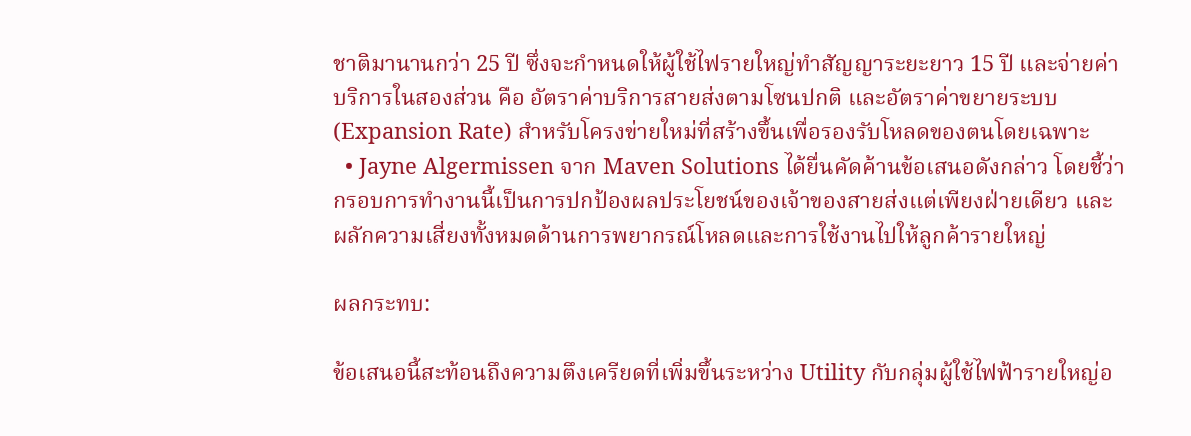ชาติมานานกว่า 25 ปี ซึ่งจะกำหนดให้ผู้ใช้ไฟรายใหญ่ทำสัญญาระยะยาว 15 ปี และจ่ายค่าบริการในสองส่วน คือ อัตราค่าบริการสายส่งตามโซนปกติ และอัตราค่าขยายระบบ (Expansion Rate) สำหรับโครงข่ายใหม่ที่สร้างขึ้นเพื่อรองรับโหลดของตนโดยเฉพาะ
  • Jayne Algermissen จาก Maven Solutions ได้ยื่นคัดค้านข้อเสนอดังกล่าว โดยชี้ว่ากรอบการทำงานนี้เป็นการปกป้องผลประโยชน์ของเจ้าของสายส่งแต่เพียงฝ่ายเดียว และผลักความเสี่ยงทั้งหมดด้านการพยากรณ์โหลดและการใช้งานไปให้ลูกค้ารายใหญ่

ผลกระทบ:

ข้อเสนอนี้สะท้อนถึงความตึงเครียดที่เพิ่มขึ้นระหว่าง Utility กับกลุ่มผู้ใช้ไฟฟ้ารายใหญ่อ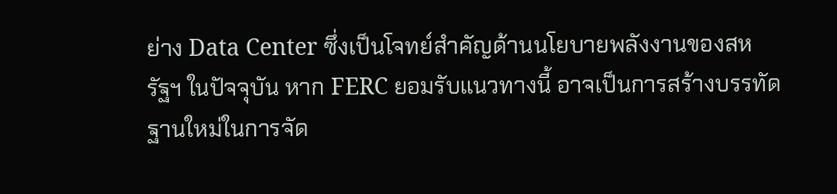ย่าง Data Center ซึ่งเป็นโจทย์สำคัญด้านนโยบายพลังงานของสหรัฐฯ ในปัจจุบัน หาก FERC ยอมรับแนวทางนี้ อาจเป็นการสร้างบรรทัดฐานใหม่ในการจัด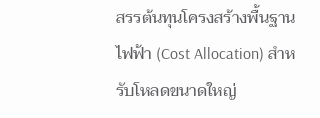สรรต้นทุนโครงสร้างพื้นฐานไฟฟ้า (Cost Allocation) สำหรับโหลดขนาดใหญ่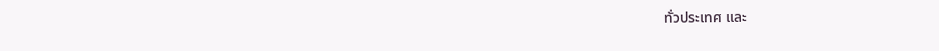ทั่วประเทศ และ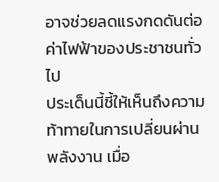อาจช่วยลดแรงกดดันต่อค่าไฟฟ้าของประชาชนทั่วไป
ประเด็นนี้ชี้ให้เห็นถึงความท้าทายในการเปลี่ยนผ่านพลังงาน เมื่อ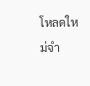โหลดใหม่จำ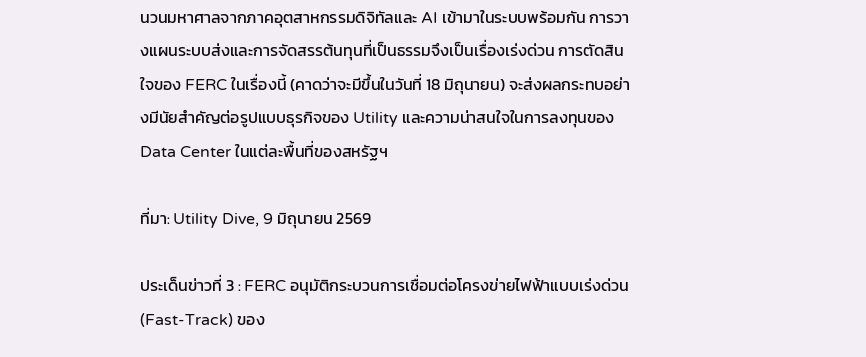นวนมหาศาลจากภาคอุตสาหกรรมดิจิทัลและ AI เข้ามาในระบบพร้อมกัน การวางแผนระบบส่งและการจัดสรรต้นทุนที่เป็นธรรมจึงเป็นเรื่องเร่งด่วน การตัดสินใจของ FERC ในเรื่องนี้ (คาดว่าจะมีขึ้นในวันที่ 18 มิถุนายน) จะส่งผลกระทบอย่างมีนัยสำคัญต่อรูปแบบธุรกิจของ Utility และความน่าสนใจในการลงทุนของ Data Center ในแต่ละพื้นที่ของสหรัฐฯ

ที่มา: Utility Dive, 9 มิถุนายน 2569

ประเด็นข่าวที่ 3 : FERC อนุมัติกระบวนการเชื่อมต่อโครงข่ายไฟฟ้าแบบเร่งด่วน (Fast-Track) ของ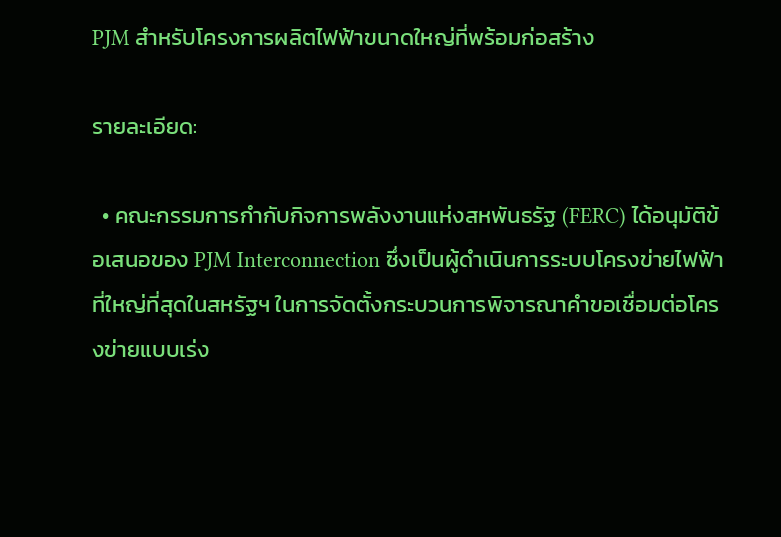PJM สำหรับโครงการผลิตไฟฟ้าขนาดใหญ่ที่พร้อมก่อสร้าง

รายละเอียด:

  • คณะกรรมการกำกับกิจการพลังงานแห่งสหพันธรัฐ (FERC) ได้อนุมัติข้อเสนอของ PJM Interconnection ซึ่งเป็นผู้ดำเนินการระบบโครงข่ายไฟฟ้าที่ใหญ่ที่สุดในสหรัฐฯ ในการจัดตั้งกระบวนการพิจารณาคำขอเชื่อมต่อโครงข่ายแบบเร่ง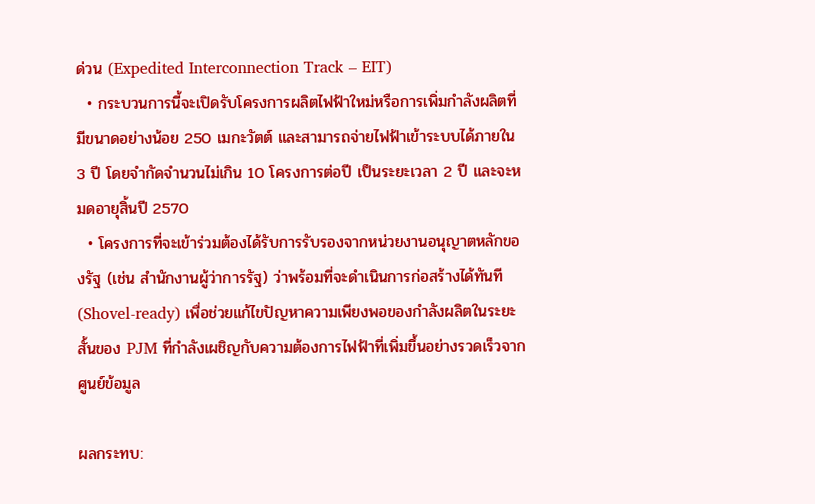ด่วน (Expedited Interconnection Track – EIT)
  • กระบวนการนี้จะเปิดรับโครงการผลิตไฟฟ้าใหม่หรือการเพิ่มกำลังผลิตที่มีขนาดอย่างน้อย 250 เมกะวัตต์ และสามารถจ่ายไฟฟ้าเข้าระบบได้ภายใน 3 ปี โดยจำกัดจำนวนไม่เกิน 10 โครงการต่อปี เป็นระยะเวลา 2 ปี และจะหมดอายุสิ้นปี 2570
  • โครงการที่จะเข้าร่วมต้องได้รับการรับรองจากหน่วยงานอนุญาตหลักของรัฐ (เช่น สำนักงานผู้ว่าการรัฐ) ว่าพร้อมที่จะดำเนินการก่อสร้างได้ทันที (Shovel-ready) เพื่อช่วยแก้ไขปัญหาความเพียงพอของกำลังผลิตในระยะสั้นของ PJM ที่กำลังเผชิญกับความต้องการไฟฟ้าที่เพิ่มขึ้นอย่างรวดเร็วจากศูนย์ข้อมูล

ผลกระทบ: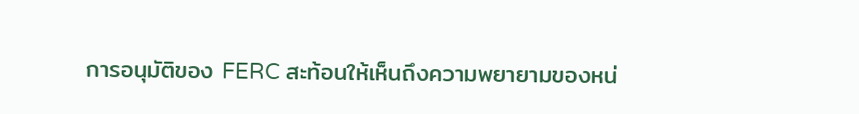การอนุมัติของ FERC สะท้อนให้เห็นถึงความพยายามของหน่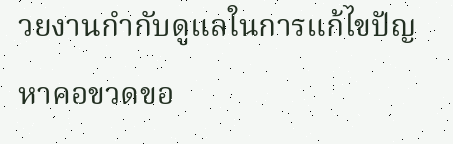วยงานกำกับดูแลในการแก้ไขปัญหาคอขวดขอ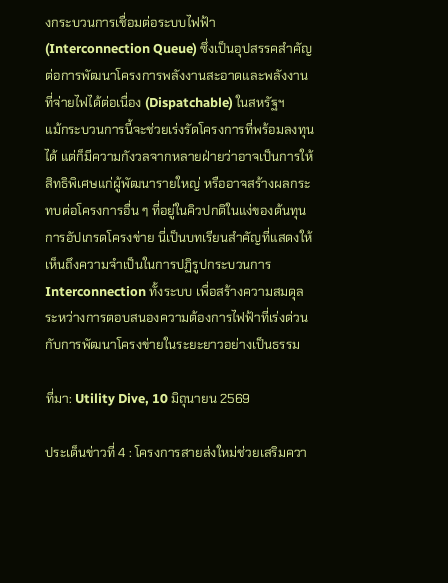งกระบวนการเชื่อมต่อระบบไฟฟ้า (Interconnection Queue) ซึ่งเป็นอุปสรรคสำคัญต่อการพัฒนาโครงการพลังงานสะอาดและพลังงานที่จ่ายไฟได้ต่อเนื่อง (Dispatchable) ในสหรัฐฯ
แม้กระบวนการนี้จะช่วยเร่งรัดโครงการที่พร้อมลงทุนได้ แต่ก็มีความกังวลจากหลายฝ่ายว่าอาจเป็นการให้สิทธิพิเศษแก่ผู้พัฒนารายใหญ่ หรืออาจสร้างผลกระทบต่อโครงการอื่น ๆ ที่อยู่ในคิวปกติในแง่ของต้นทุนการอัปเกรดโครงข่าย นี่เป็นบทเรียนสำคัญที่แสดงให้เห็นถึงความจำเป็นในการปฏิรูปกระบวนการ Interconnection ทั้งระบบ เพื่อสร้างความสมดุลระหว่างการตอบสนองความต้องการไฟฟ้าที่เร่งด่วนกับการพัฒนาโครงข่ายในระยะยาวอย่างเป็นธรรม

ที่มา: Utility Dive, 10 มิถุนายน 2569

ประเด็นข่าวที่ 4 : โครงการสายส่งใหม่ช่วยเสริมควา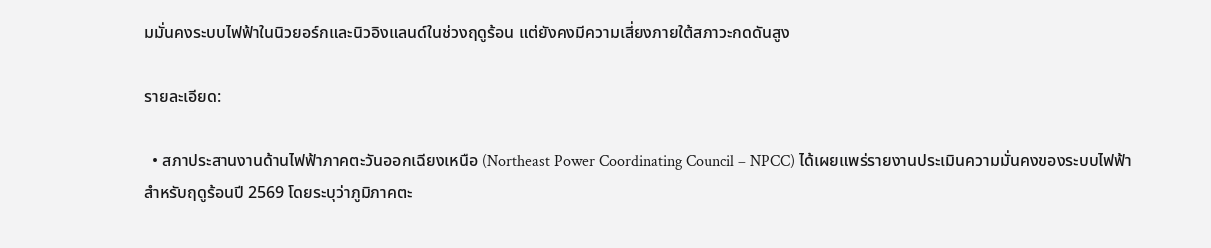มมั่นคงระบบไฟฟ้าในนิวยอร์กและนิวอิงแลนด์ในช่วงฤดูร้อน แต่ยังคงมีความเสี่ยงภายใต้สภาวะกดดันสูง

รายละเอียด:

  • สภาประสานงานด้านไฟฟ้าภาคตะวันออกเฉียงเหนือ (Northeast Power Coordinating Council – NPCC) ได้เผยแพร่รายงานประเมินความมั่นคงของระบบไฟฟ้าสำหรับฤดูร้อนปี 2569 โดยระบุว่าภูมิภาคตะ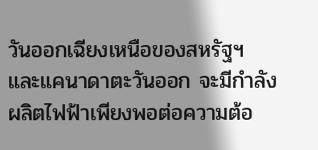วันออกเฉียงเหนือของสหรัฐฯ และแคนาดาตะวันออก จะมีกำลังผลิตไฟฟ้าเพียงพอต่อความต้อ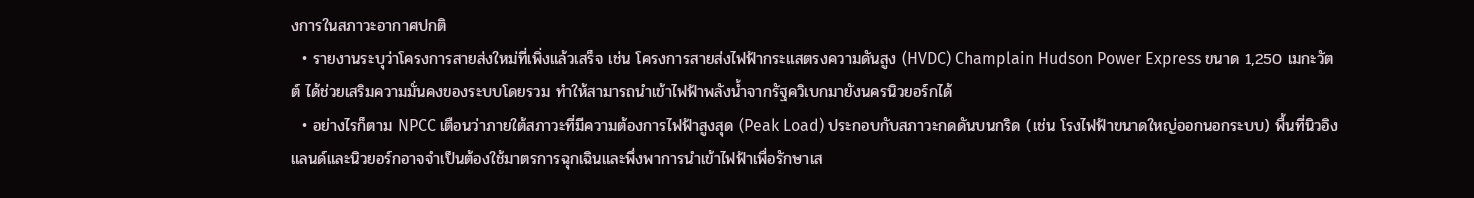งการในสภาวะอากาศปกติ
  • รายงานระบุว่าโครงการสายส่งใหม่ที่เพิ่งแล้วเสร็จ เช่น โครงการสายส่งไฟฟ้ากระแสตรงความดันสูง (HVDC) Champlain Hudson Power Express ขนาด 1,250 เมกะวัตต์ ได้ช่วยเสริมความมั่นคงของระบบโดยรวม ทำให้สามารถนำเข้าไฟฟ้าพลังน้ำจากรัฐควิเบกมายังนครนิวยอร์กได้
  • อย่างไรก็ตาม NPCC เตือนว่าภายใต้สภาวะที่มีความต้องการไฟฟ้าสูงสุด (Peak Load) ประกอบกับสภาวะกดดันบนกริด (เช่น โรงไฟฟ้าขนาดใหญ่ออกนอกระบบ) พื้นที่นิวอิงแลนด์และนิวยอร์กอาจจำเป็นต้องใช้มาตรการฉุกเฉินและพึ่งพาการนำเข้าไฟฟ้าเพื่อรักษาเส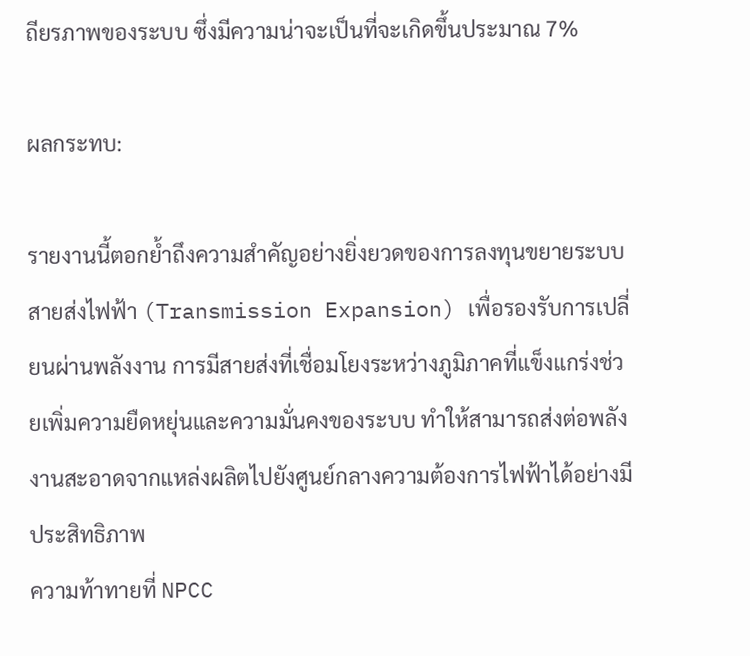ถียรภาพของระบบ ซึ่งมีความน่าจะเป็นที่จะเกิดขึ้นประมาณ 7%

ผลกระทบ:

รายงานนี้ตอกย้ำถึงความสำคัญอย่างยิ่งยวดของการลงทุนขยายระบบสายส่งไฟฟ้า (Transmission Expansion) เพื่อรองรับการเปลี่ยนผ่านพลังงาน การมีสายส่งที่เชื่อมโยงระหว่างภูมิภาคที่แข็งแกร่งช่วยเพิ่มความยืดหยุ่นและความมั่นคงของระบบ ทำให้สามารถส่งต่อพลังงานสะอาดจากแหล่งผลิตไปยังศูนย์กลางความต้องการไฟฟ้าได้อย่างมีประสิทธิภาพ
ความท้าทายที่ NPCC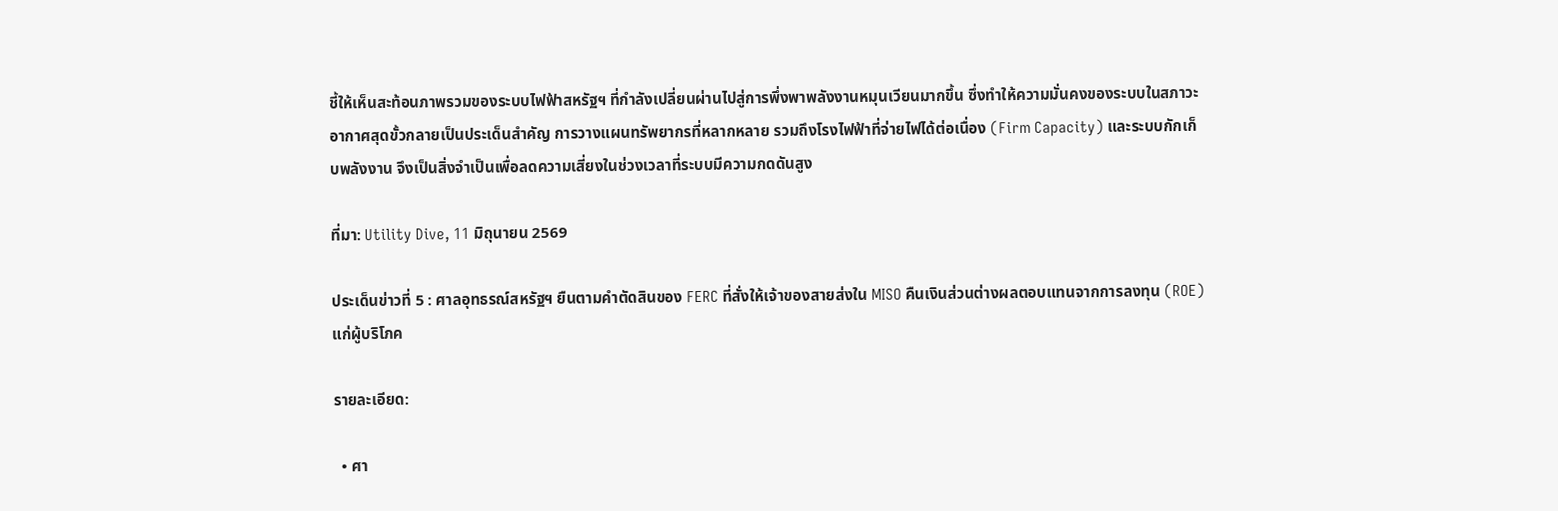ชี้ให้เห็นสะท้อนภาพรวมของระบบไฟฟ้าสหรัฐฯ ที่กำลังเปลี่ยนผ่านไปสู่การพึ่งพาพลังงานหมุนเวียนมากขึ้น ซึ่งทำให้ความมั่นคงของระบบในสภาวะอากาศสุดขั้วกลายเป็นประเด็นสำคัญ การวางแผนทรัพยากรที่หลากหลาย รวมถึงโรงไฟฟ้าที่จ่ายไฟได้ต่อเนื่อง (Firm Capacity) และระบบกักเก็บพลังงาน จึงเป็นสิ่งจำเป็นเพื่อลดความเสี่ยงในช่วงเวลาที่ระบบมีความกดดันสูง

ที่มา: Utility Dive, 11 มิถุนายน 2569

ประเด็นข่าวที่ 5 : ศาลอุทธรณ์สหรัฐฯ ยืนตามคำตัดสินของ FERC ที่สั่งให้เจ้าของสายส่งใน MISO คืนเงินส่วนต่างผลตอบแทนจากการลงทุน (ROE) แก่ผู้บริโภค

รายละเอียด:

  • ศา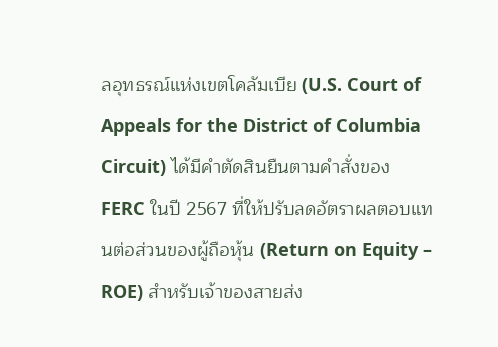ลอุทธรณ์แห่งเขตโคลัมเบีย (U.S. Court of Appeals for the District of Columbia Circuit) ได้มีคำตัดสินยืนตามคำสั่งของ FERC ในปี 2567 ที่ให้ปรับลดอัตราผลตอบแทนต่อส่วนของผู้ถือหุ้น (Return on Equity – ROE) สำหรับเจ้าของสายส่ง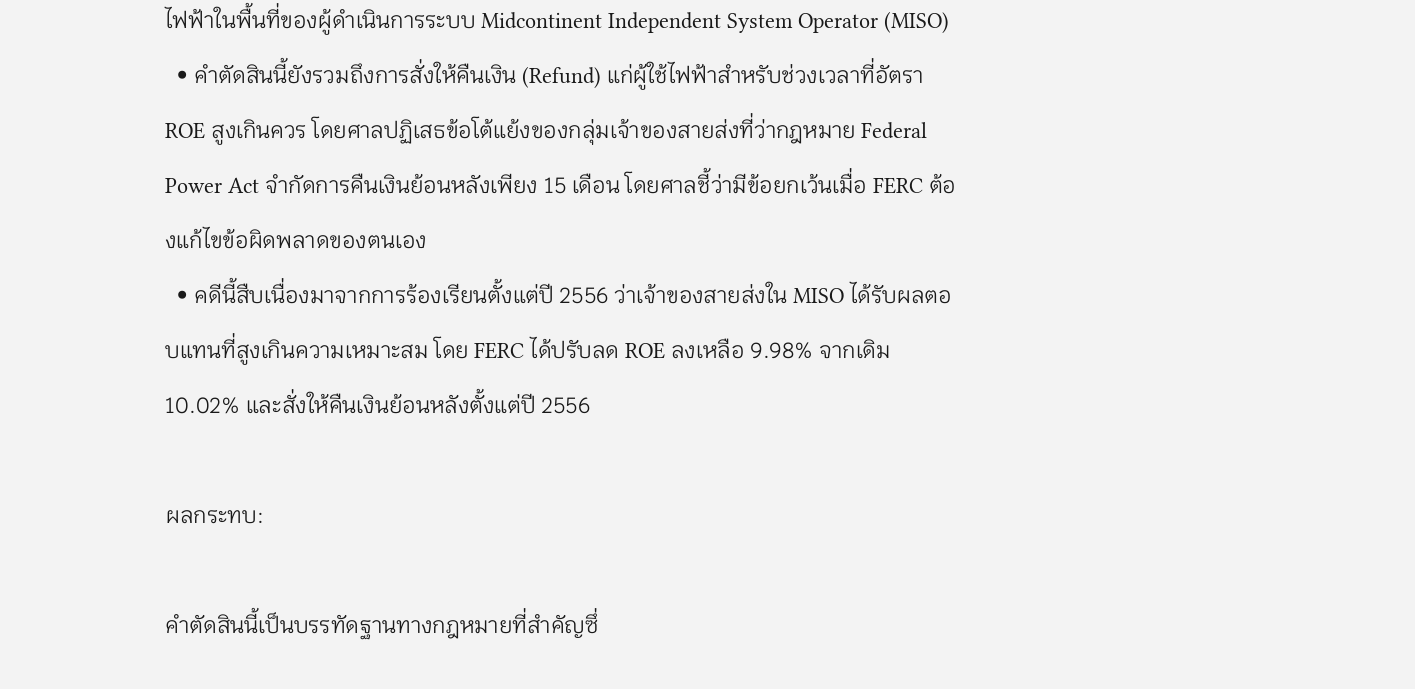ไฟฟ้าในพื้นที่ของผู้ดำเนินการระบบ Midcontinent Independent System Operator (MISO)
  • คำตัดสินนี้ยังรวมถึงการสั่งให้คืนเงิน (Refund) แก่ผู้ใช้ไฟฟ้าสำหรับช่วงเวลาที่อัตรา ROE สูงเกินควร โดยศาลปฏิเสธข้อโต้แย้งของกลุ่มเจ้าของสายส่งที่ว่ากฎหมาย Federal Power Act จำกัดการคืนเงินย้อนหลังเพียง 15 เดือน โดยศาลชี้ว่ามีข้อยกเว้นเมื่อ FERC ต้องแก้ไขข้อผิดพลาดของตนเอง
  • คดีนี้สืบเนื่องมาจากการร้องเรียนตั้งแต่ปี 2556 ว่าเจ้าของสายส่งใน MISO ได้รับผลตอบแทนที่สูงเกินความเหมาะสม โดย FERC ได้ปรับลด ROE ลงเหลือ 9.98% จากเดิม 10.02% และสั่งให้คืนเงินย้อนหลังตั้งแต่ปี 2556

ผลกระทบ:

คำตัดสินนี้เป็นบรรทัดฐานทางกฎหมายที่สำคัญซึ่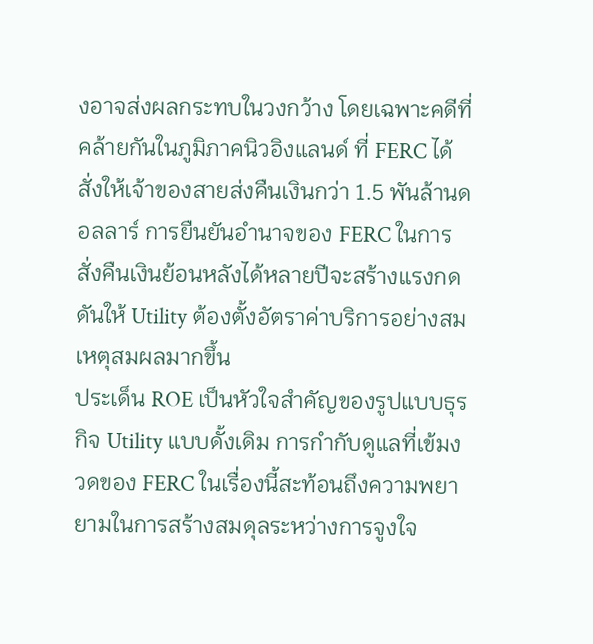งอาจส่งผลกระทบในวงกว้าง โดยเฉพาะคดีที่คล้ายกันในภูมิภาคนิวอิงแลนด์ ที่ FERC ได้สั่งให้เจ้าของสายส่งคืนเงินกว่า 1.5 พันล้านดอลลาร์ การยืนยันอำนาจของ FERC ในการสั่งคืนเงินย้อนหลังได้หลายปีจะสร้างแรงกดดันให้ Utility ต้องตั้งอัตราค่าบริการอย่างสมเหตุสมผลมากขึ้น
ประเด็น ROE เป็นหัวใจสำคัญของรูปแบบธุรกิจ Utility แบบดั้งเดิม การกำกับดูแลที่เข้มงวดของ FERC ในเรื่องนี้สะท้อนถึงความพยายามในการสร้างสมดุลระหว่างการจูงใจ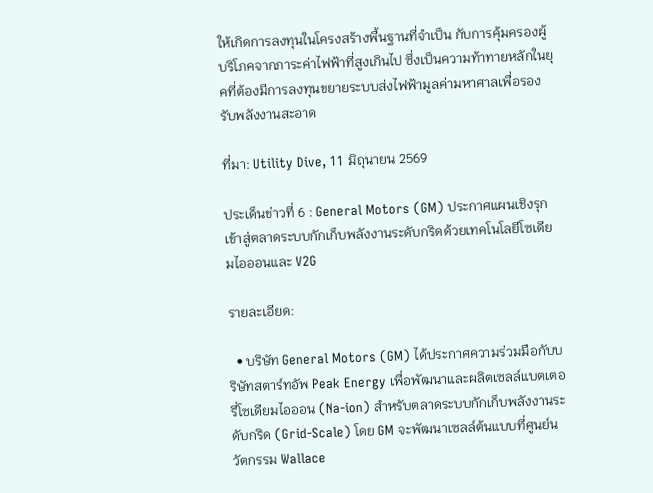ให้เกิดการลงทุนในโครงสร้างพื้นฐานที่จำเป็น กับการคุ้มครองผู้บริโภคจากภาระค่าไฟฟ้าที่สูงเกินไป ซึ่งเป็นความท้าทายหลักในยุคที่ต้องมีการลงทุนขยายระบบส่งไฟฟ้ามูลค่ามหาศาลเพื่อรองรับพลังงานสะอาด

ที่มา: Utility Dive, 11 มิถุนายน 2569

ประเด็นข่าวที่ 6 : General Motors (GM) ประกาศแผนเชิงรุกเข้าสู่ตลาดระบบกักเก็บพลังงานระดับกริดด้วยเทคโนโลยีโซเดียมไอออนและ V2G

รายละเอียด:

  • บริษัท General Motors (GM) ได้ประกาศความร่วมมือกับบริษัทสตาร์ทอัพ Peak Energy เพื่อพัฒนาและผลิตเซลล์แบตเตอรี่โซเดียมไอออน (Na-ion) สำหรับตลาดระบบกักเก็บพลังงานระดับกริด (Grid-Scale) โดย GM จะพัฒนาเซลล์ต้นแบบที่ศูนย์นวัตกรรม Wallace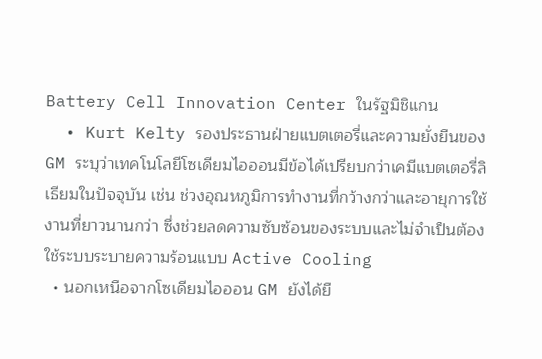Battery Cell Innovation Center ในรัฐมิชิแกน
  • Kurt Kelty รองประธานฝ่ายแบตเตอรี่และความยั่งยืนของ GM ระบุว่าเทคโนโลยีโซเดียมไอออนมีข้อได้เปรียบกว่าเคมีแบตเตอรี่ลิเธียมในปัจจุบัน เช่น ช่วงอุณหภูมิการทำงานที่กว้างกว่าและอายุการใช้งานที่ยาวนานกว่า ซึ่งช่วยลดความซับซ้อนของระบบและไม่จำเป็นต้องใช้ระบบระบายความร้อนแบบ Active Cooling
  • นอกเหนือจากโซเดียมไอออน GM ยังได้ยื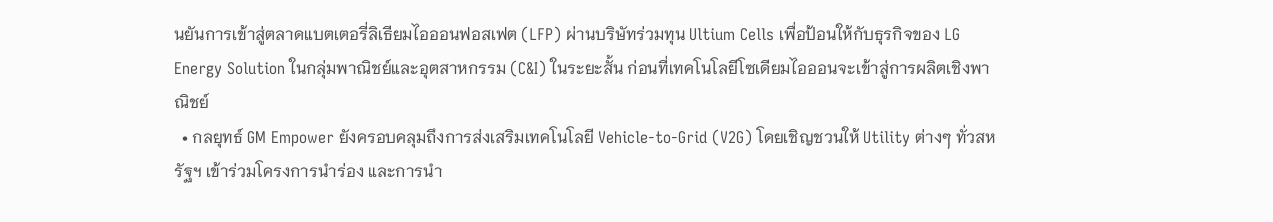นยันการเข้าสู่ตลาดแบตเตอรี่ลิเธียมไอออนฟอสเฟต (LFP) ผ่านบริษัทร่วมทุน Ultium Cells เพื่อป้อนให้กับธุรกิจของ LG Energy Solution ในกลุ่มพาณิชย์และอุตสาหกรรม (C&I) ในระยะสั้น ก่อนที่เทคโนโลยีโซเดียมไอออนจะเข้าสู่การผลิตเชิงพาณิชย์
  • กลยุทธ์ GM Empower ยังครอบคลุมถึงการส่งเสริมเทคโนโลยี Vehicle-to-Grid (V2G) โดยเชิญชวนให้ Utility ต่างๆ ทั่วสหรัฐฯ เข้าร่วมโครงการนำร่อง และการนำ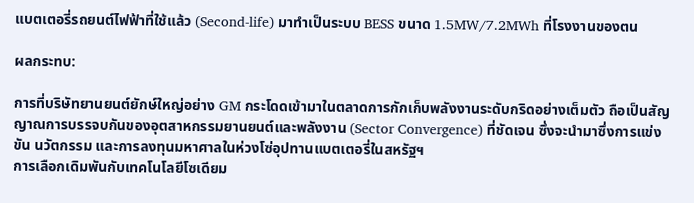แบตเตอรี่รถยนต์ไฟฟ้าที่ใช้แล้ว (Second-life) มาทำเป็นระบบ BESS ขนาด 1.5MW/7.2MWh ที่โรงงานของตน

ผลกระทบ:

การที่บริษัทยานยนต์ยักษ์ใหญ่อย่าง GM กระโดดเข้ามาในตลาดการกักเก็บพลังงานระดับกริดอย่างเต็มตัว ถือเป็นสัญญาณการบรรจบกันของอุตสาหกรรมยานยนต์และพลังงาน (Sector Convergence) ที่ชัดเจน ซึ่งจะนำมาซึ่งการแข่งขัน นวัตกรรม และการลงทุนมหาศาลในห่วงโซ่อุปทานแบตเตอรี่ในสหรัฐฯ
การเลือกเดิมพันกับเทคโนโลยีโซเดียม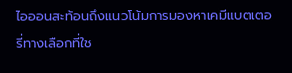ไอออนสะท้อนถึงแนวโน้มการมองหาเคมีแบตเตอรี่ทางเลือกที่ใช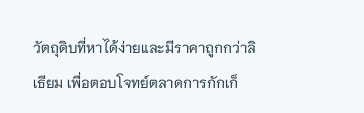วัตถุดิบที่หาได้ง่ายและมีราคาถูกกว่าลิเธียม เพื่อตอบโจทย์ตลาดการกักเก็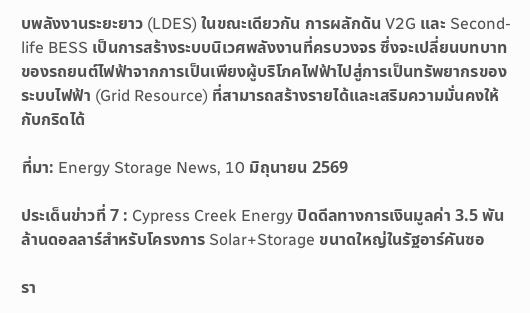บพลังงานระยะยาว (LDES) ในขณะเดียวกัน การผลักดัน V2G และ Second-life BESS เป็นการสร้างระบบนิเวศพลังงานที่ครบวงจร ซึ่งจะเปลี่ยนบทบาทของรถยนต์ไฟฟ้าจากการเป็นเพียงผู้บริโภคไฟฟ้าไปสู่การเป็นทรัพยากรของระบบไฟฟ้า (Grid Resource) ที่สามารถสร้างรายได้และเสริมความมั่นคงให้กับกริดได้

ที่มา: Energy Storage News, 10 มิถุนายน 2569

ประเด็นข่าวที่ 7 : Cypress Creek Energy ปิดดีลทางการเงินมูลค่า 3.5 พันล้านดอลลาร์สำหรับโครงการ Solar+Storage ขนาดใหญ่ในรัฐอาร์คันซอ

รา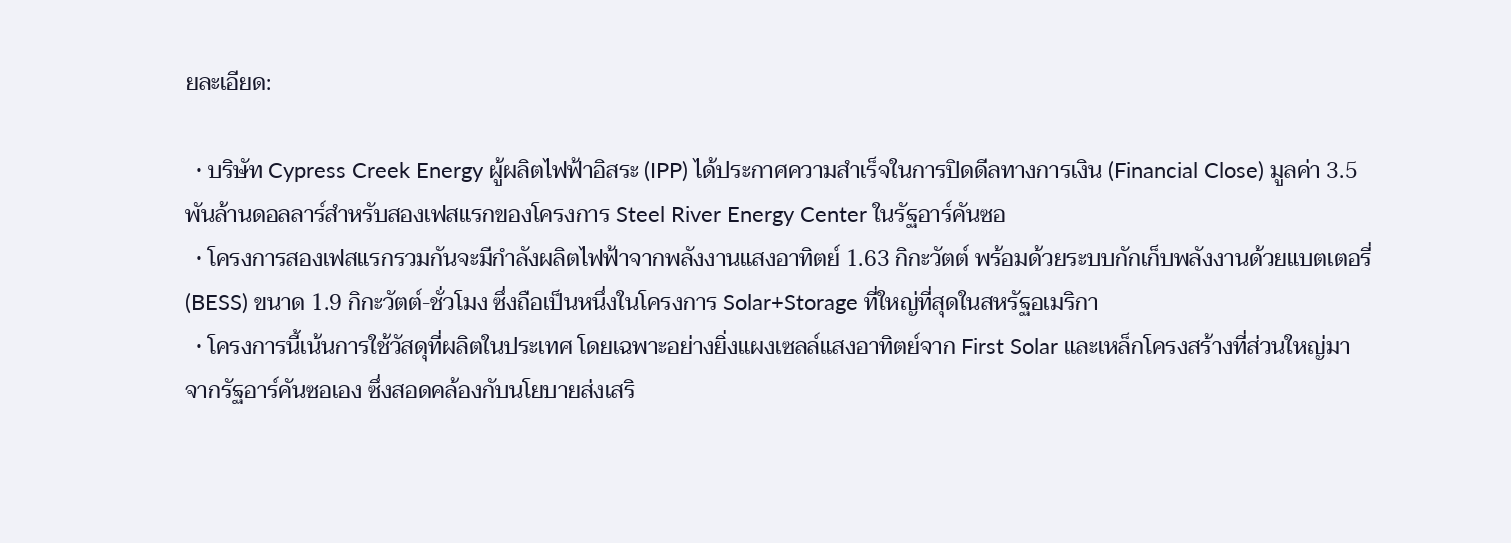ยละเอียด:

  • บริษัท Cypress Creek Energy ผู้ผลิตไฟฟ้าอิสระ (IPP) ได้ประกาศความสำเร็จในการปิดดีลทางการเงิน (Financial Close) มูลค่า 3.5 พันล้านดอลลาร์สำหรับสองเฟสแรกของโครงการ Steel River Energy Center ในรัฐอาร์คันซอ
  • โครงการสองเฟสแรกรวมกันจะมีกำลังผลิตไฟฟ้าจากพลังงานแสงอาทิตย์ 1.63 กิกะวัตต์ พร้อมด้วยระบบกักเก็บพลังงานด้วยแบตเตอรี่ (BESS) ขนาด 1.9 กิกะวัตต์-ชั่วโมง ซึ่งถือเป็นหนึ่งในโครงการ Solar+Storage ที่ใหญ่ที่สุดในสหรัฐอเมริกา
  • โครงการนี้เน้นการใช้วัสดุที่ผลิตในประเทศ โดยเฉพาะอย่างยิ่งแผงเซลล์แสงอาทิตย์จาก First Solar และเหล็กโครงสร้างที่ส่วนใหญ่มาจากรัฐอาร์คันซอเอง ซึ่งสอดคล้องกับนโยบายส่งเสริ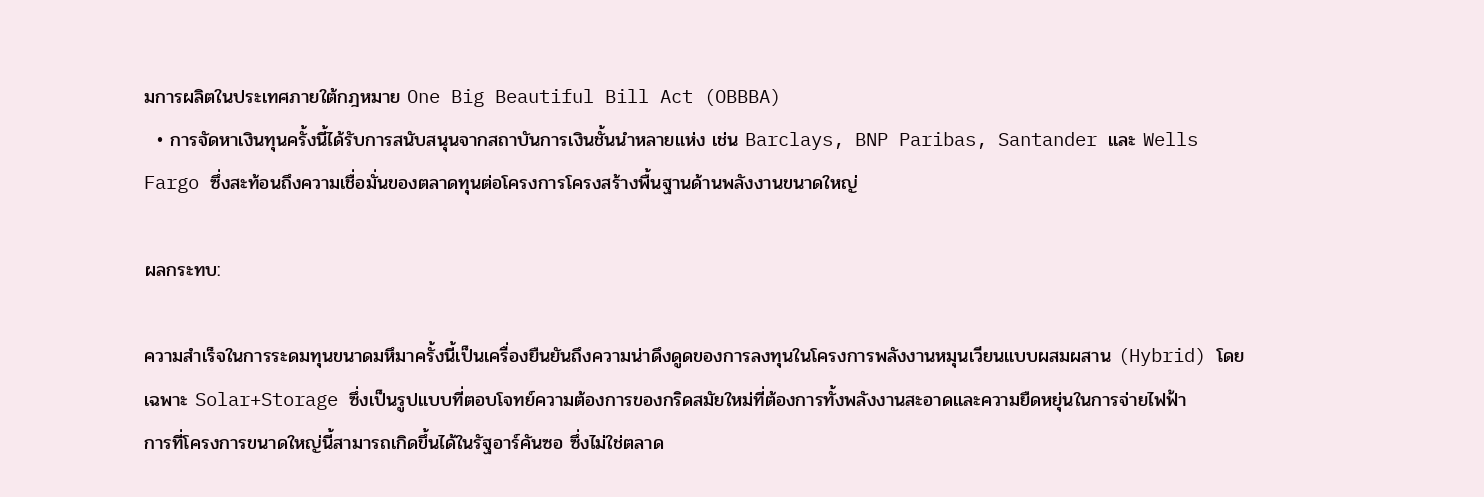มการผลิตในประเทศภายใต้กฎหมาย One Big Beautiful Bill Act (OBBBA)
  • การจัดหาเงินทุนครั้งนี้ได้รับการสนับสนุนจากสถาบันการเงินชั้นนำหลายแห่ง เช่น Barclays, BNP Paribas, Santander และ Wells Fargo ซึ่งสะท้อนถึงความเชื่อมั่นของตลาดทุนต่อโครงการโครงสร้างพื้นฐานด้านพลังงานขนาดใหญ่

ผลกระทบ:

ความสำเร็จในการระดมทุนขนาดมหึมาครั้งนี้เป็นเครื่องยืนยันถึงความน่าดึงดูดของการลงทุนในโครงการพลังงานหมุนเวียนแบบผสมผสาน (Hybrid) โดยเฉพาะ Solar+Storage ซึ่งเป็นรูปแบบที่ตอบโจทย์ความต้องการของกริดสมัยใหม่ที่ต้องการทั้งพลังงานสะอาดและความยืดหยุ่นในการจ่ายไฟฟ้า
การที่โครงการขนาดใหญ่นี้สามารถเกิดขึ้นได้ในรัฐอาร์คันซอ ซึ่งไม่ใช่ตลาด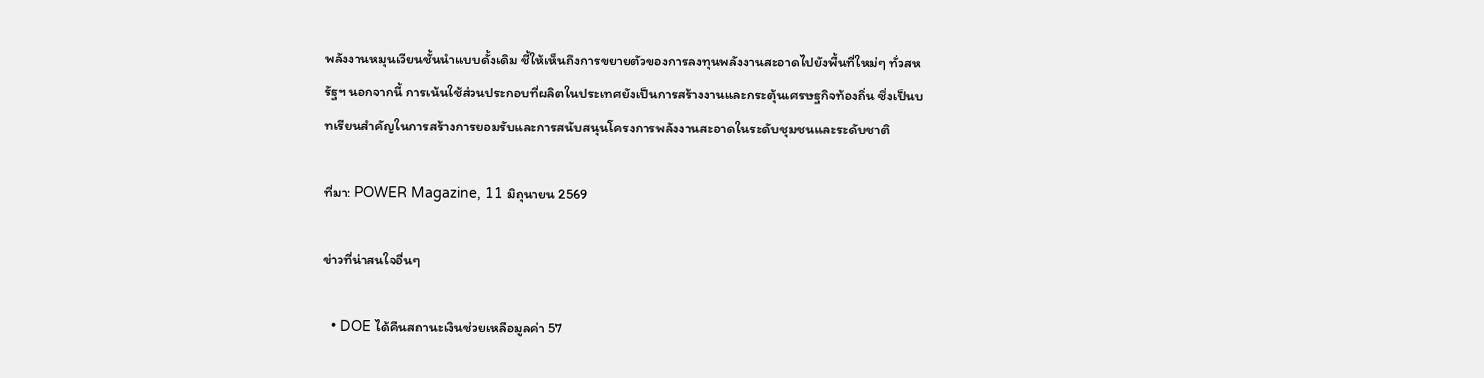พลังงานหมุนเวียนชั้นนำแบบดั้งเดิม ชี้ให้เห็นถึงการขยายตัวของการลงทุนพลังงานสะอาดไปยังพื้นที่ใหม่ๆ ทั่วสหรัฐฯ นอกจากนี้ การเน้นใช้ส่วนประกอบที่ผลิตในประเทศยังเป็นการสร้างงานและกระตุ้นเศรษฐกิจท้องถิ่น ซึ่งเป็นบทเรียนสำคัญในการสร้างการยอมรับและการสนับสนุนโครงการพลังงานสะอาดในระดับชุมชนและระดับชาติ

ที่มา: POWER Magazine, 11 มิถุนายน 2569

ข่าวที่น่าสนใจอื่นๆ

  • DOE ได้คืนสถานะเงินช่วยเหลือมูลค่า 57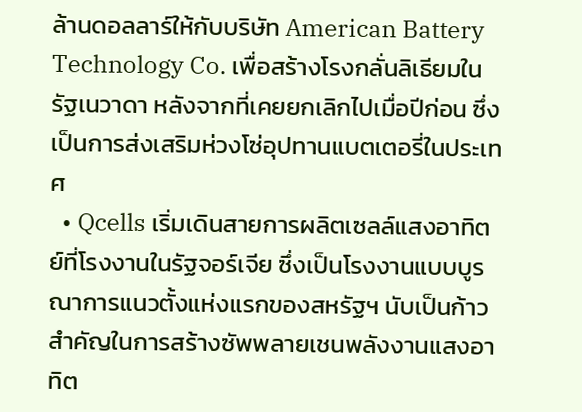ล้านดอลลาร์ให้กับบริษัท American Battery Technology Co. เพื่อสร้างโรงกลั่นลิเธียมในรัฐเนวาดา หลังจากที่เคยยกเลิกไปเมื่อปีก่อน ซึ่งเป็นการส่งเสริมห่วงโซ่อุปทานแบตเตอรี่ในประเทศ
  • Qcells เริ่มเดินสายการผลิตเซลล์แสงอาทิตย์ที่โรงงานในรัฐจอร์เจีย ซึ่งเป็นโรงงานแบบบูรณาการแนวตั้งแห่งแรกของสหรัฐฯ นับเป็นก้าวสำคัญในการสร้างซัพพลายเชนพลังงานแสงอาทิต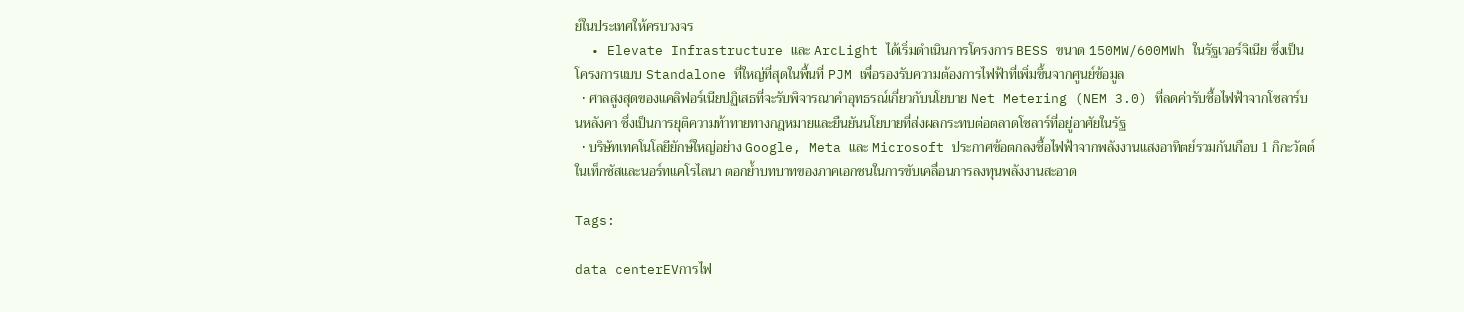ย์ในประเทศให้ครบวงจร
  • Elevate Infrastructure และ ArcLight ได้เริ่มดำเนินการโครงการ BESS ขนาด 150MW/600MWh ในรัฐเวอร์จิเนีย ซึ่งเป็นโครงการแบบ Standalone ที่ใหญ่ที่สุดในพื้นที่ PJM เพื่อรองรับความต้องการไฟฟ้าที่เพิ่มขึ้นจากศูนย์ข้อมูล
  • ศาลสูงสุดของแคลิฟอร์เนียปฏิเสธที่จะรับพิจารณาคำอุทธรณ์เกี่ยวกับนโยบาย Net Metering (NEM 3.0) ที่ลดค่ารับซื้อไฟฟ้าจากโซลาร์บนหลังคา ซึ่งเป็นการยุติความท้าทายทางกฎหมายและยืนยันนโยบายที่ส่งผลกระทบต่อตลาดโซลาร์ที่อยู่อาศัยในรัฐ
  • บริษัทเทคโนโลยียักษ์ใหญ่อย่าง Google, Meta และ Microsoft ประกาศข้อตกลงซื้อไฟฟ้าจากพลังงานแสงอาทิตย์รวมกันเกือบ 1 กิกะวัตต์ในเท็กซัสและนอร์ทแคโรไลนา ตอกย้ำบทบาทของภาคเอกชนในการขับเคลื่อนการลงทุนพลังงานสะอาด

Tags:

data centerEVการไฟ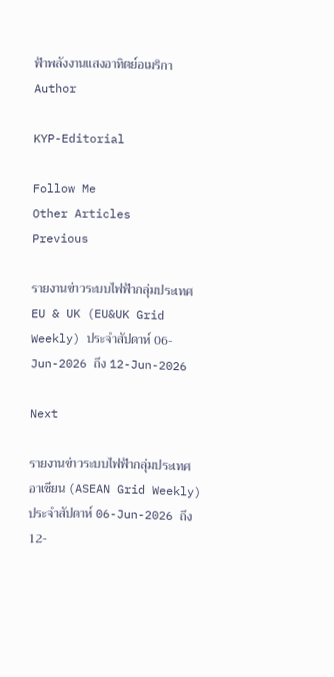ฟ้าพลังงานแสงอาทิตย์อเมริกา
Author

KYP-Editorial

Follow Me
Other Articles
Previous

รายงานข่าวระบบไฟฟ้ากลุ่มประเทศ EU & UK (EU&UK Grid Weekly) ประจำสัปดาห์ 06-Jun-2026 ถึง 12-Jun-2026

Next

รายงานข่าวระบบไฟฟ้ากลุ่มประเทศอาเซียน (ASEAN Grid Weekly) ประจำสัปดาห์ 06-Jun-2026 ถึง 12-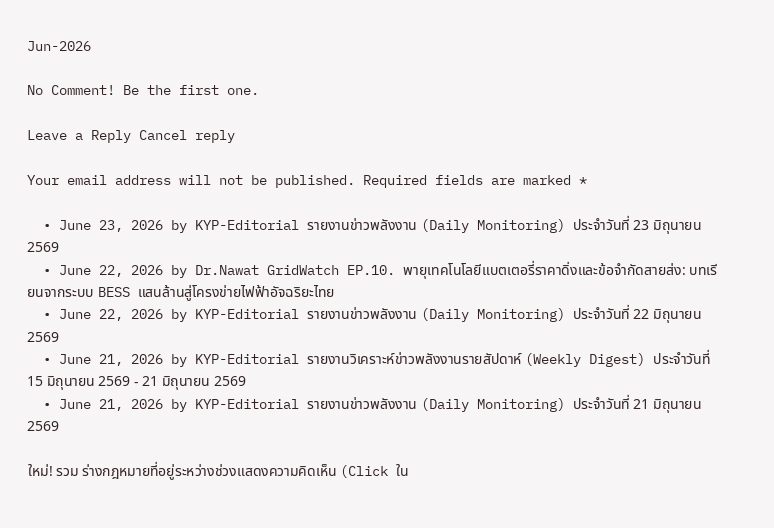Jun-2026

No Comment! Be the first one.

Leave a Reply Cancel reply

Your email address will not be published. Required fields are marked *

  • June 23, 2026 by KYP-Editorial รายงานข่าวพลังงาน (Daily Monitoring) ประจำวันที่ 23 มิถุนายน 2569
  • June 22, 2026 by Dr.Nawat GridWatch EP.10. พายุเทคโนโลยีแบตเตอรี่ราคาดิ่งและข้อจำกัดสายส่ง: บทเรียนจากระบบ BESS แสนล้านสู่โครงข่ายไฟฟ้าอัจฉริยะไทย
  • June 22, 2026 by KYP-Editorial รายงานข่าวพลังงาน (Daily Monitoring) ประจำวันที่ 22 มิถุนายน 2569
  • June 21, 2026 by KYP-Editorial รายงานวิเคราะห์ข่าวพลังงานรายสัปดาห์ (Weekly Digest) ประจำวันที่ 15 มิถุนายน 2569 - 21 มิถุนายน 2569
  • June 21, 2026 by KYP-Editorial รายงานข่าวพลังงาน (Daily Monitoring) ประจำวันที่ 21 มิถุนายน 2569

ใหม่! รวม ร่างกฎหมายที่อยู่ระหว่างช่วงแสดงความคิดเห็น (Click ใน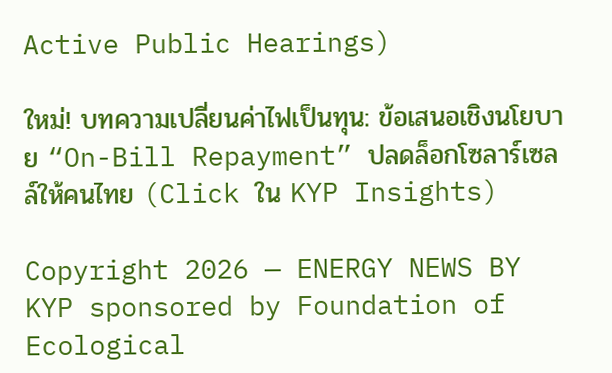Active Public Hearings)

ใหม่! บทความเปลี่ยนค่าไฟเป็นทุน: ข้อเสนอเชิงนโยบาย “On-Bill Repayment” ปลดล็อกโซลาร์เซลล์ให้คนไทย (Click ใน KYP Insights)

Copyright 2026 — ENERGY NEWS BY KYP sponsored by Foundation of Ecological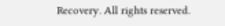Recovery. All rights reserved.